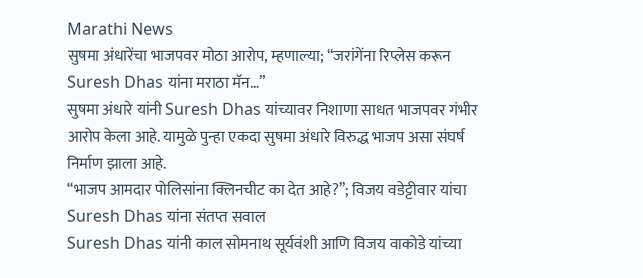Marathi News
सुषमा अंधारेंचा भाजपवर मोठा आरोप, म्हणाल्या; “जरांगेंना रिप्लेस करून Suresh Dhas यांना मराठा मॅन…”
सुषमा अंधारे यांनी Suresh Dhas यांच्यावर निशाणा साधत भाजपवर गंभीर आरोप केला आहे. यामुळे पुन्हा एकदा सुषमा अंधारे विरुद्ध भाजप असा संघर्ष निर्माण झाला आहे.
“भाजप आमदार पोलिसांना क्लिनचीट का देत आहे?”; विजय वडेट्टीवार यांचा Suresh Dhas यांना संतप्त सवाल
Suresh Dhas यांनी काल सोमनाथ सूर्यवंशी आणि विजय वाकोडे यांच्या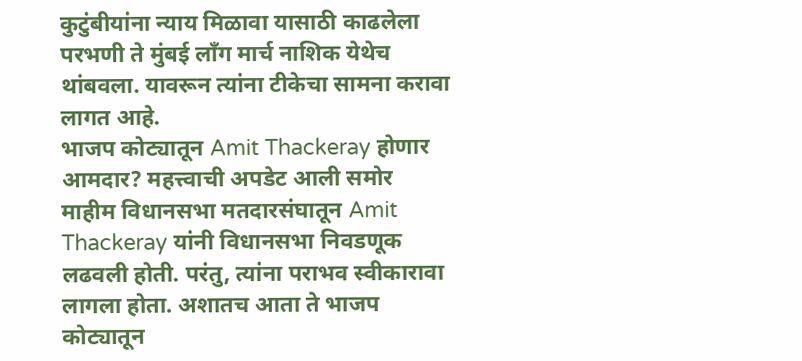कुटुंबीयांना न्याय मिळावा यासाठी काढलेला परभणी ते मुंबई लॉंग मार्च नाशिक येथेच थांबवला. यावरून त्यांना टीकेचा सामना करावा लागत आहे.
भाजप कोट्यातून Amit Thackeray होणार आमदार? महत्त्वाची अपडेट आली समोर
माहीम विधानसभा मतदारसंघातून Amit Thackeray यांनी विधानसभा निवडणूक लढवली होती. परंतु, त्यांना पराभव स्वीकारावा लागला होता. अशातच आता ते भाजप कोट्यातून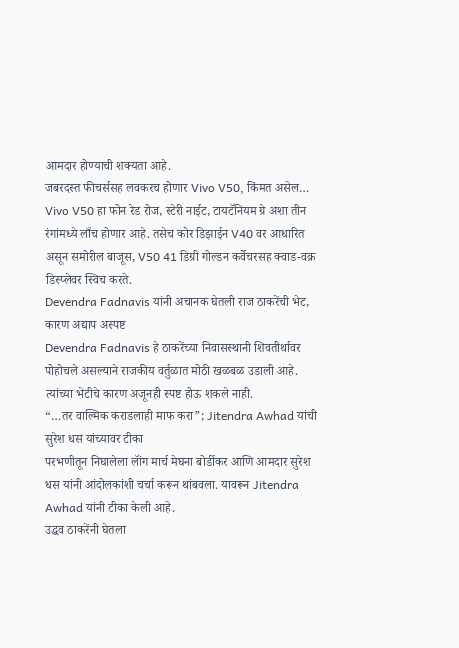आमदार होण्याची शक्यता आहे.
जबरदस्त फीचर्ससह लवकरच होणार Vivo V50, किंमत असेल…
Vivo V50 हा फोन रेड रोज, स्टेरी नाईट, टायटॅनियम ग्रे अशा तीन रंगांमध्ये लाँच होणार आहे. तसेच कोर डिझाईन V40 वर आधारित असून समोरील बाजूस, V50 41 डिग्री गोल्डन कर्वेचरसह क्वाड-वक्र डिस्प्लेवर स्विच करते.
Devendra Fadnavis यांनी अचानक घेतली राज ठाकरेंची भेट, कारण अद्याप अस्पष्ट
Devendra Fadnavis हे ठाकरेंच्या निवासस्थानी शिवतीर्थावर पोहोचले असल्याने राजकीय वर्तुळात मोठी खळबळ उडाली आहे. त्यांच्या भेटीचे कारण अजूनही स्पष्ट होऊ शकले नाही.
“…तर वाल्मिक कराडलाही माफ करा”; Jitendra Awhad यांची सुरेश धस यांच्यावर टीका
परभणीतून निघालेला लॉंग मार्च मेघना बोर्डीकर आणि आमदार सुरेश धस यांनी आंदोलकांशी चर्चा करून थांबवला. यावरून Jitendra Awhad यांनी टीका केली आहे.
उद्धव ठाकरेंनी घेतला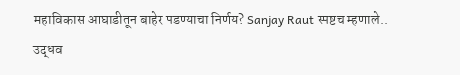महाविकास आघाडीतून बाहेर पडण्याचा निर्णय? Sanjay Raut स्पष्टच म्हणाले..
उद्धव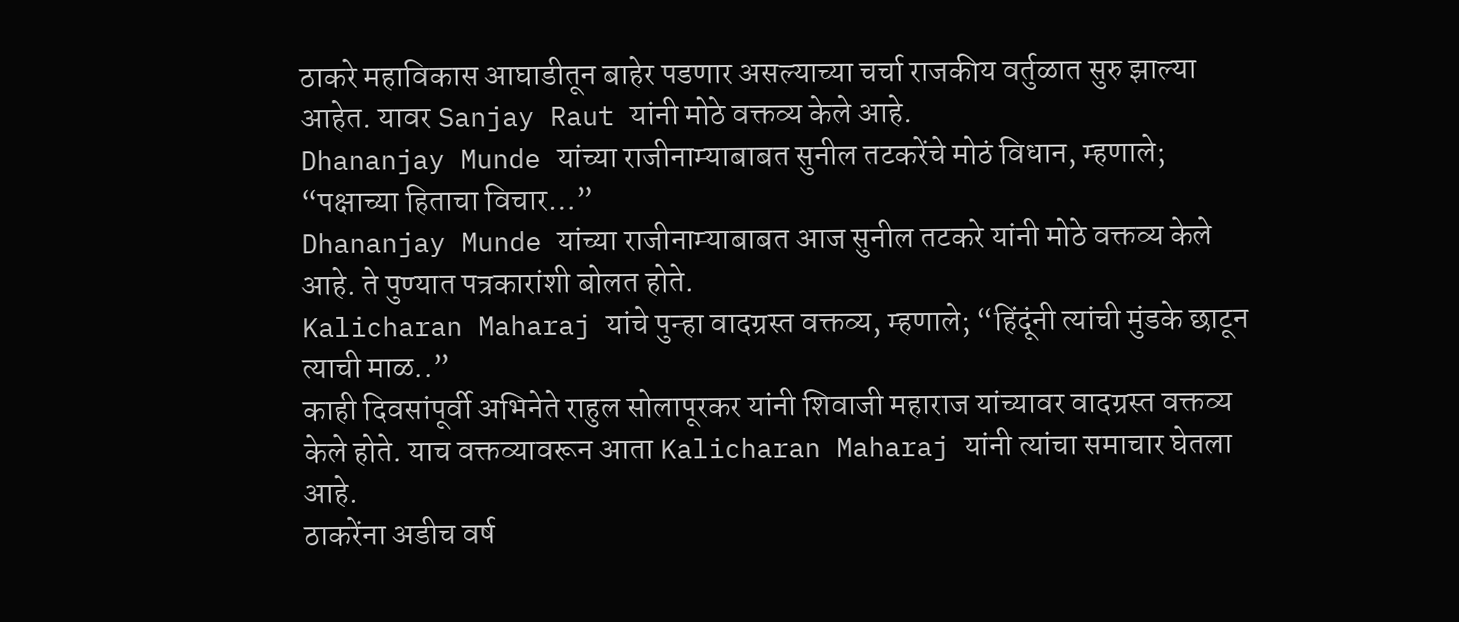ठाकरे महाविकास आघाडीतून बाहेर पडणार असल्याच्या चर्चा राजकीय वर्तुळात सुरु झाल्या आहेत. यावर Sanjay Raut यांनी मोठे वक्तव्य केले आहे.
Dhananjay Munde यांच्या राजीनाम्याबाबत सुनील तटकरेंचे मोठं विधान, म्हणाले; “पक्षाच्या हिताचा विचार…”
Dhananjay Munde यांच्या राजीनाम्याबाबत आज सुनील तटकरे यांनी मोठे वक्तव्य केले आहे. ते पुण्यात पत्रकारांशी बोलत होते.
Kalicharan Maharaj यांचे पुन्हा वादग्रस्त वक्तव्य, म्हणाले; “हिंदूंनी त्यांची मुंडके छाटून त्याची माळ..”
काही दिवसांपूर्वी अभिनेते राहुल सोलापूरकर यांनी शिवाजी महाराज यांच्यावर वादग्रस्त वक्तव्य केले होते. याच वक्तव्यावरून आता Kalicharan Maharaj यांनी त्यांचा समाचार घेतला आहे.
ठाकरेंना अडीच वर्ष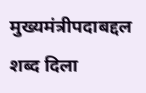मुख्यमंत्रीपदाबद्दल शब्द दिला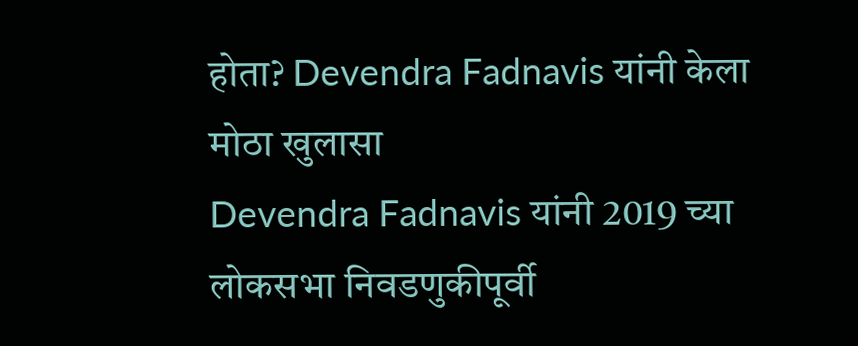होता? Devendra Fadnavis यांनी केला मोठा खुलासा
Devendra Fadnavis यांनी 2019 च्या लोकसभा निवडणुकीपूर्वी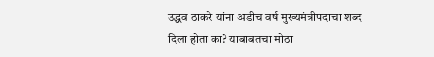उद्धव ठाकरे यांना अडीच वर्ष मुख्यमंत्रीपदाचा शब्द दिला होता का? याबाबतचा मोठा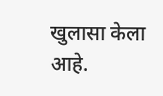खुलासा केला आहे.